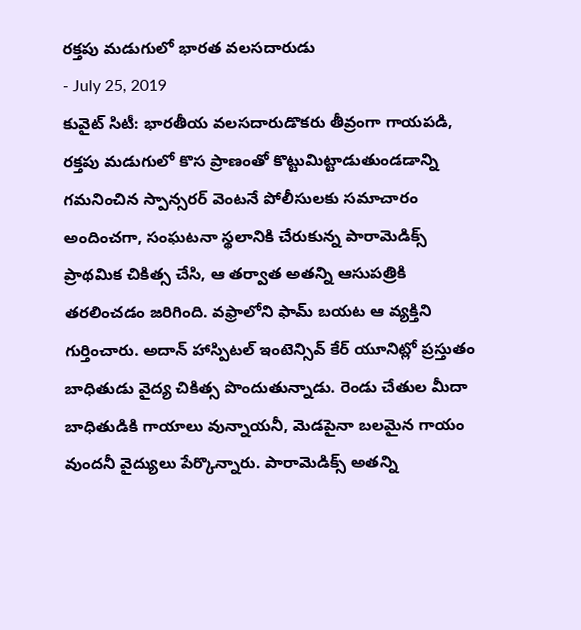రక్తపు మడుగులో భారత వలసదారుడు
- July 25, 2019
కువైట్ సిటీ: భారతీయ వలసదారుడొకరు తీవ్రంగా గాయపడి, రక్తపు మడుగులో కొస ప్రాణంతో కొట్టుమిట్టాడుతుండడాన్ని గమనించిన స్పాన్సరర్ వెంటనే పోలీసులకు సమాచారం అందించగా, సంఘటనా స్థలానికి చేరుకున్న పారామెడిక్స్ ప్రాథమిక చికిత్స చేసి, ఆ తర్వాత అతన్ని ఆసుపత్రికి తరలించడం జరిగింది. వఫ్రాలోని ఫామ్ బయట ఆ వ్యక్తిని గుర్తించారు. అదాన్ హాస్పిటల్ ఇంటెన్సివ్ కేర్ యూనిట్లో ప్రస్తుతం బాధితుడు వైద్య చికిత్స పొందుతున్నాడు. రెండు చేతుల మీదా బాధితుడికి గాయాలు వున్నాయనీ, మెడపైనా బలమైన గాయం వుందనీ వైద్యులు పేర్కొన్నారు. పారామెడిక్స్ అతన్ని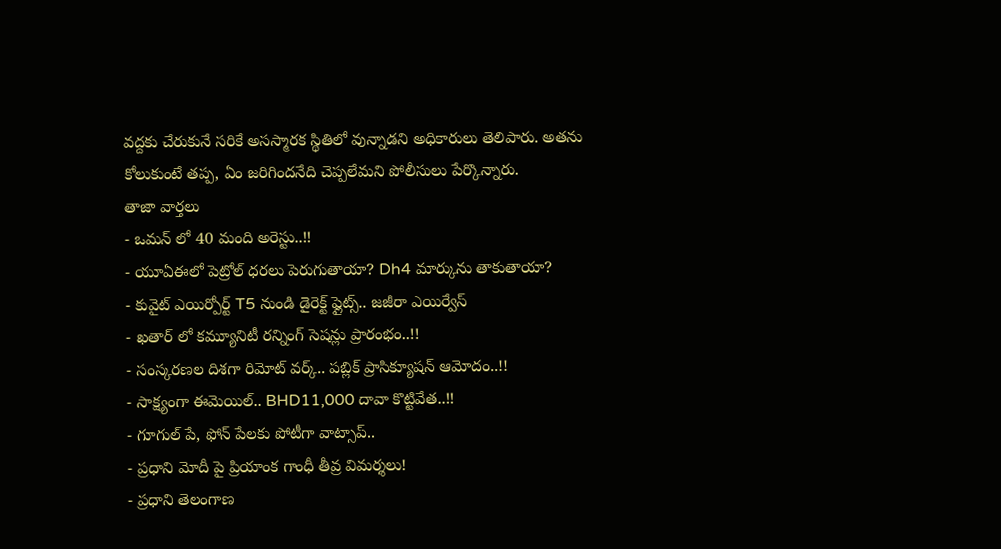వద్దకు చేరుకునే సరికే అసస్మారక స్థితిలో వున్నాడని అధికారులు తెలిపారు. అతను కోలుకుంటే తప్ప, ఏం జరిగిందనేది చెప్పలేమని పోలీసులు పేర్కొన్నారు.
తాజా వార్తలు
- ఒమన్ లో 40 మంది అరెస్టు..!!
- యూఏఈలో పెట్రోల్ ధరలు పెరుగుతాయా? Dh4 మార్కును తాకుతాయా?
- కువైట్ ఎయిర్పోర్ట్ T5 నుండి డైరెక్ట్ ఫ్లైట్స్.. జజీరా ఎయిర్వేస్
- ఖతార్ లో కమ్యూనిటీ రన్నింగ్ సెషన్లు ప్రారంభం..!!
- సంస్కరణల దిశగా రిమోట్ వర్క్.. పబ్లిక్ ప్రాసిక్యూషన్ ఆమోదం..!!
- సాక్ష్యంగా ఈమెయిల్.. BHD11,000 దావా కొట్టివేత..!!
- గూగుల్ పే, ఫోన్ పేలకు పోటీగా వాట్సాప్..
- ప్రధాని మోదీ పై ప్రియాంక గాంధీ తీవ్ర విమర్శలు!
- ప్రధాని తెలంగాణ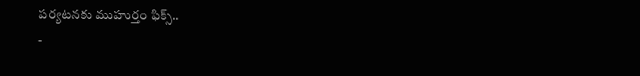పర్యటనకు ముహుర్తం ఫిక్స్..
-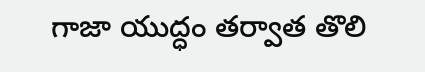గాజా యుద్ధం తర్వాత తొలి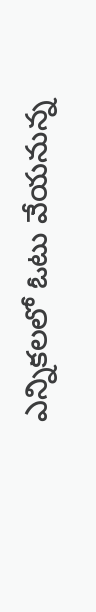ఎన్నికలలో ఓటు వేయనున్న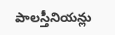పాలస్తీనియన్లు